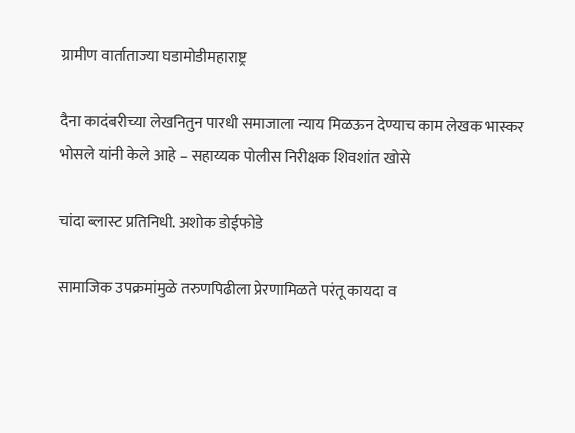ग्रामीण वार्ताताज्या घडामोडीमहाराष्ट्र

दैना कादंबरीच्या लेखनितुन पारधी समाजाला न्याय मिळऊन देण्याच काम लेखक भास्कर भोसले यांनी केले आहे – सहाय्यक पोलीस निरीक्षक शिवशांत खोसे

चांदा ब्लास्ट प्रतिनिधी. अशोक डोईफोडे

सामाजिक उपक्रमांमुळे तरुणपिढीला प्रेरणामिळते परंतू कायदा व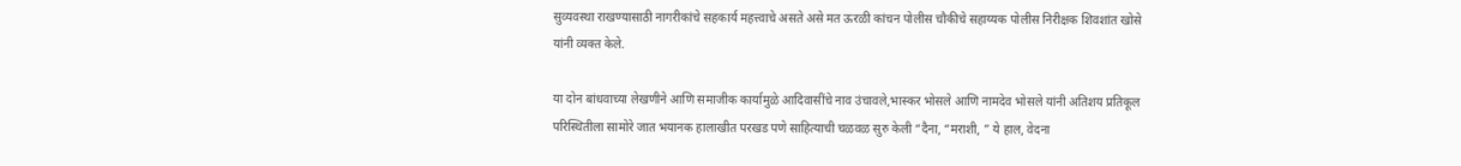सुव्यवस्था राखण्यासाठी नागरीकांचे सहकार्य महत्त्वाचे असते असे मत ऊरळी कांचन पोलीस चौकीचे सहाय्यक पोलीस निरीक्षक शिवशांत खोसे यांनी व्यक्त केले.

या दोन बांधवाच्या लेखणीने आणि समाजीक कार्यामुळे आदिवासींचे नाव उंचावले,भास्कर भोसले आणि नामदेव भोसले यांनी अतिशय प्रतिकूल परिस्थितीला सामोरे जात भयानक हालाखीत परखड पणे साहित्याची चळवळ सुरु केली “दैना, “मराशी, ” ये हाल, वेदना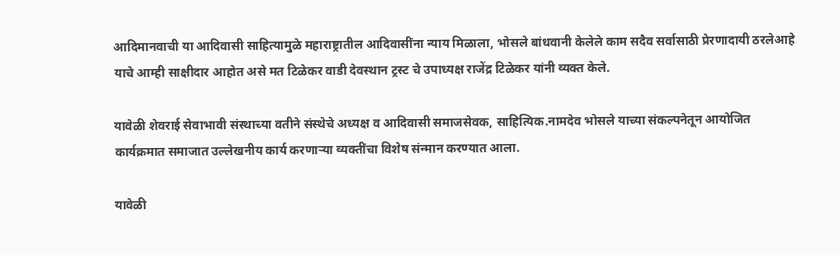आदिमानवाची या आदिवासी साहित्यामुळे महाराष्ट्रातील आदिवासींना न्याय मिळाला, भोसले बांधवानी केलेले काम सदैव सर्वासाठी प्रेरणादायी ठरलेआहे याचे आम्ही साक्षीदार आहोत असे मत टिळेकर वाडी देवस्थान ट्रस्ट चे उपाध्यक्ष राजेंद्र टिळेकर यांनी व्यक्त केले.

यावेळी शेवराई सेवाभावी संस्थाच्या वतीने संस्थेचे अध्यक्ष व आदिवासी समाजसेवक, साहित्यिक.नामदेव भोसले याच्या संकल्पनेतून आयोजित कार्यक्रमात समाजात उल्लेखनीय कार्य करणाऱ्या व्यक्तींचा विशेष संन्मान करण्यात आला.

यावेळी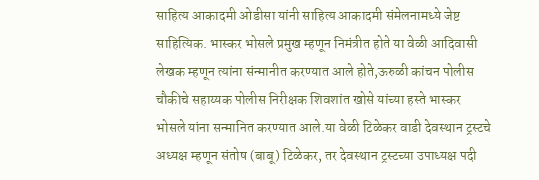साहित्य आकादमी ओडीसा यांनी साहित्य आकादमी संमेलनामध्ये जेष्ट साहित्यिक. भास्कर भोसले प्रमुख म्हणून निमंत्रीत होते या वेळी आदिवासी लेखक म्हणून त्यांना संन्मानीत करण्यात आले होते,ऊरुळी कांचन पोलीस चौकीचे सहाय्यक पोलीस निरीक्षक शिवशांत खोसे यांच्या हस्ते भास्कर भोसले यांना सन्मानित करण्यात आले.या वेळी टिळेकर वाडी देवस्थान ट्रस्टचे अध्यक्ष म्हणून संतोष (बाबू) टिळेकर, तर देवस्थान ट्रस्टच्या उपाध्यक्ष पदी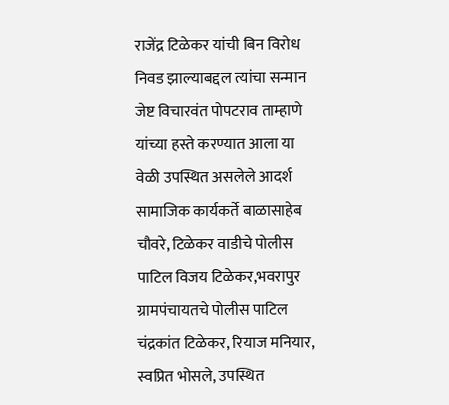राजेंद्र टिळेकर यांची बिन विरोध निवड झाल्याबद्दल त्यांचा सन्मान जेष्ट विचारवंत पोपटराव ताम्हाणे यांच्या हस्ते करण्यात आला या वेळी उपस्थित असलेले आदर्श सामाजिक कार्यकर्ते बाळासाहेब चौवरे, टिळेकर वाडीचे पोलीस पाटिल विजय टिळेकर,भवरापुर ग्रामपंचायतचे पोलीस पाटिल चंद्रकांत टिळेकर, रियाज मनियार, स्वप्रित भोसले, उपस्थित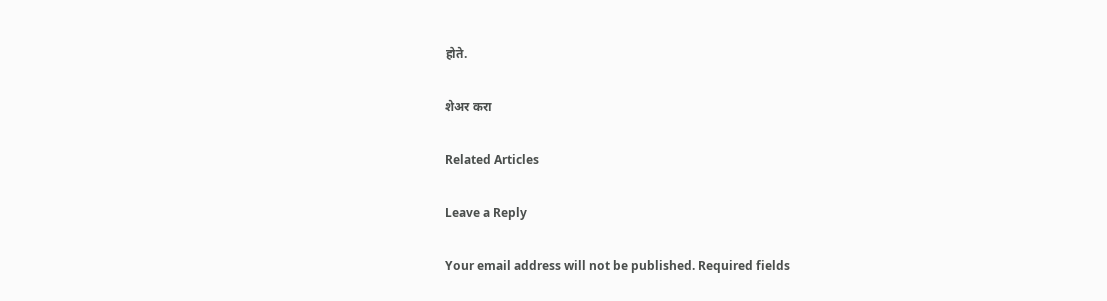होते.

शेअर करा

Related Articles

Leave a Reply

Your email address will not be published. Required fields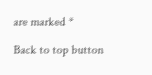are marked *

Back to top button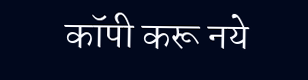कॉपी करू नये